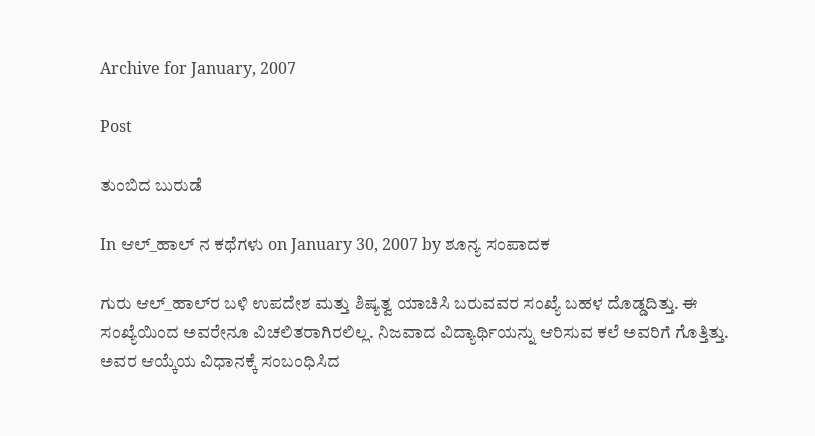Archive for January, 2007

Post

ತುಂಬಿದ ಬುರುಡೆ

In ಆಲ್_ಹಾಲ್ ನ ಕಥೆಗಳು on January 30, 2007 by ಶೂನ್ಯ ಸಂಪಾದಕ

ಗುರು ಆಲ್‌_ಹಾಲ್‌ರ ಬಳಿ ಉಪದೇಶ ಮತ್ತು ಶಿಷ್ಯತ್ವ ಯಾಚಿಸಿ ಬರುವವರ ಸಂಖ್ಯೆ ಬಹಳ ದೊಡ್ಡದಿತ್ತು. ಈ ಸಂಖ್ಯೆಯಿಂದ ಅವರೇನೂ ವಿಚಲಿತರಾಗಿರಲಿಲ್ಲ. ನಿಜವಾದ ವಿದ್ಯಾರ್ಥಿಯನ್ನು ಆರಿಸುವ ಕಲೆ ಅವರಿಗೆ ಗೊತ್ತಿತ್ತು. ಅವರ ಆಯ್ಕೆಯ ವಿಧಾನಕ್ಕೆ ಸಂಬಂಧಿಸಿದ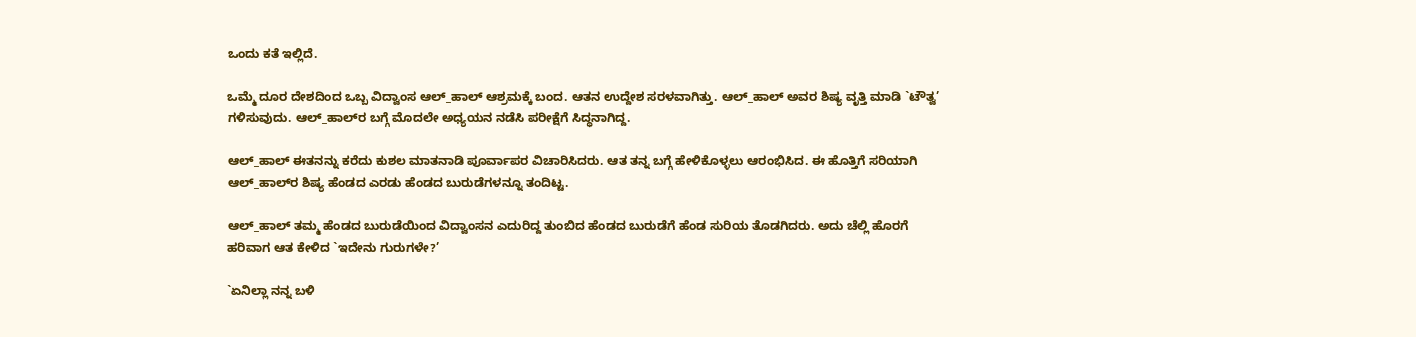ಒಂದು ಕತೆ ಇಲ್ಲಿದೆ.

ಒಮ್ಮೆ ದೂರ ದೇಶದಿಂದ ಒಬ್ಬ ವಿದ್ವಾಂಸ ಆಲ್‌_ಹಾಲ್‌ ಆಶ್ರಮಕ್ಕೆ ಬಂದ. ಆತನ ಉದ್ದೇಶ ಸರಳವಾಗಿತ್ತು. ಆಲ್‌_ಹಾಲ್‌ ಅವರ ಶಿಷ್ಯ ವೃತ್ತಿ ಮಾಡಿ `ಟೌತ್ವ’ ಗಳಿಸುವುದು. ಆಲ್‌_ಹಾಲ್‌ರ ಬಗ್ಗೆ ಮೊದಲೇ ಅಧ್ಯಯನ ನಡೆಸಿ ಪರೀಕ್ಷೆಗೆ ಸಿದ್ಧನಾಗಿದ್ದ.

ಆಲ್‌_ಹಾಲ್‌ ಈತನನ್ನು ಕರೆದು ಕುಶಲ ಮಾತನಾಡಿ ಪೂರ್ವಾಪರ ವಿಚಾರಿಸಿದರು. ಆತ ತನ್ನ ಬಗ್ಗೆ ಹೇಳಿಕೊಳ್ಳಲು ಆರಂಭಿಸಿದ. ಈ ಹೊತ್ತಿಗೆ ಸರಿಯಾಗಿ ಆಲ್‌_ಹಾಲ್‌ರ ಶಿಷ್ಯ ಹೆಂಡದ ಎರಡು ಹೆಂಡದ ಬುರುಡೆಗಳನ್ನೂ ತಂದಿಟ್ಟ.

ಆಲ್‌_ಹಾಲ್‌ ತಮ್ಮ ಹೆಂಡದ ಬುರುಡೆಯಿಂದ ವಿದ್ವಾಂಸನ ಎದುರಿದ್ದ ತುಂಬಿದ ಹೆಂಡದ ಬುರುಡೆಗೆ ಹೆಂಡ ಸುರಿಯ ತೊಡಗಿದರು. ಅದು ಚೆಲ್ಲಿ ಹೊರಗೆ ಹರಿವಾಗ ಆತ ಕೇಳಿದ `ಇದೇನು ಗುರುಗಳೇ?’

`ಏನಿಲ್ಲಾ ನನ್ನ ಬಳಿ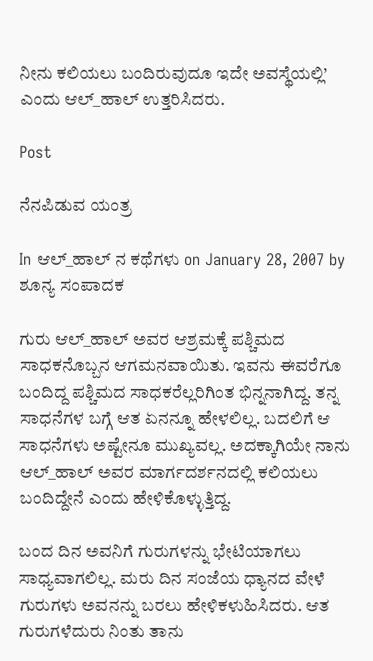ನೀನು ಕಲಿಯಲು ಬಂದಿರುವುದೂ ಇದೇ ಅವಸ್ಥೆಯಲ್ಲಿ’ ಎಂದು ಆಲ್‌_ಹಾಲ್‌ ಉತ್ತರಿಸಿದರು.

Post

ನೆನಪಿಡುವ ಯಂತ್ರ

In ಆಲ್_ಹಾಲ್ ನ ಕಥೆಗಳು on January 28, 2007 by ಶೂನ್ಯ ಸಂಪಾದಕ

ಗುರು ಆಲ್‌_ಹಾಲ್‌ ಅವರ ಆಶ್ರಮಕ್ಕೆ ಪಶ್ಚಿಮದ ಸಾಧಕನೊಬ್ಬನ ಆಗಮನವಾಯಿತು. ಇವನು ಈವರೆಗೂ ಬಂದಿದ್ದ ಪಶ್ಚಿಮದ ಸಾಧಕರೆಲ್ಲರಿಗಿಂತ ಭಿನ್ನನಾಗಿದ್ದ. ತನ್ನ ಸಾಧನೆಗಳ ಬಗ್ಗೆ ಆತ ಏನನ್ನೂ ಹೇಳಲಿಲ್ಲ. ಬದಲಿಗೆ ಆ ಸಾಧನೆಗಳು ಅಷ್ಟೇನೂ ಮುಖ್ಯವಲ್ಲ. ಅದಕ್ಕಾಗಿಯೇ ನಾನು ಆಲ್‌_ಹಾಲ್‌ ಅವರ ಮಾರ್ಗದರ್ಶನದಲ್ಲಿ ಕಲಿಯಲು ಬಂದಿದ್ದೇನೆ ಎಂದು ಹೇಳಿಕೊಳ್ಳುತ್ತಿದ್ದ.

ಬಂದ ದಿನ ಅವನಿಗೆ ಗುರುಗಳನ್ನು ಭೇಟಿಯಾಗಲು ಸಾಧ್ಯವಾಗಲಿಲ್ಲ. ಮರು ದಿನ ಸಂಜೆಯ ಧ್ಯಾನದ ವೇಳೆ ಗುರುಗಳು ಅವನನ್ನು ಬರಲು ಹೇಳಿಕಳುಹಿಸಿದರು. ಆತ ಗುರುಗಳೆದುರು ನಿಂತು ತಾನು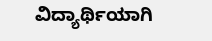ವಿದ್ಯಾರ್ಥಿಯಾಗಿ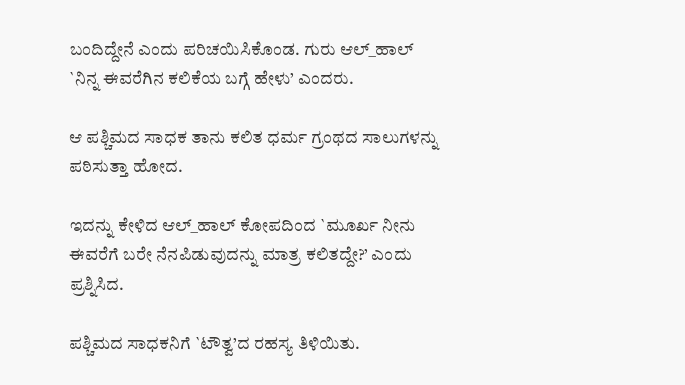ಬಂದಿದ್ದೇನೆ ಎಂದು ಪರಿಚಯಿಸಿಕೊಂಡ. ಗುರು ಆಲ್‌_ಹಾಲ್‌ `ನಿನ್ನ ಈವರೆಗಿನ ಕಲಿಕೆಯ ಬಗ್ಗೆ ಹೇಳು’ ಎಂದರು.

ಆ ಪಶ್ಚಿಮದ ಸಾಧಕ ತಾನು ಕಲಿತ ಧರ್ಮ ಗ್ರಂಥದ ಸಾಲುಗಳನ್ನು ಪಠಿಸುತ್ತಾ ಹೋದ.

ಇದನ್ನು ಕೇಳಿದ ಆಲ್‌_ಹಾಲ್‌ ಕೋಪದಿಂದ `ಮೂರ್ಖ ನೀನು ಈವರೆಗೆ ಬರೇ ನೆನಪಿಡುವುದನ್ನು ಮಾತ್ರ ಕಲಿತದ್ದೇ?’ ಎಂದು ಪ್ರಶ್ನಿಸಿದ.

ಪಶ್ಚಿಮದ ಸಾಧಕನಿಗೆ `ಟೌತ್ವ’ದ ರಹಸ್ಯ ತಿಳಿಯಿತು.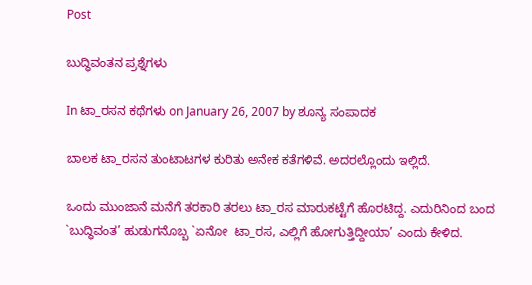Post

ಬುದ್ಧಿವಂತನ ಪ್ರಶ್ನೆಗಳು

In ಟಾ_ರಸನ ಕಥೆಗಳು on January 26, 2007 by ಶೂನ್ಯ ಸಂಪಾದಕ

ಬಾಲಕ ಟಾ_ರಸನ ತುಂಟಾಟಗಳ ಕುರಿತು ಅನೇಕ ಕತೆಗಳಿವೆ. ಅದರಲ್ಲೊಂದು ಇಲ್ಲಿದೆ.

ಒಂದು ಮುಂಜಾನೆ ಮನೆಗೆ ತರಕಾರಿ ತರಲು ಟಾ_ರಸ ಮಾರುಕಟ್ಟೆಗೆ ಹೊರಟಿದ್ದ. ಎದುರಿನಿಂದ ಬಂದ `ಬುದ್ಧಿವಂತ’ ಹುಡುಗನೊಬ್ಬ `ಏನೋ  ಟಾ_ರಸ, ಎಲ್ಲಿಗೆ ಹೋಗುತ್ತಿದ್ದೀಯಾ’ ಎಂದು ಕೇಳಿದ.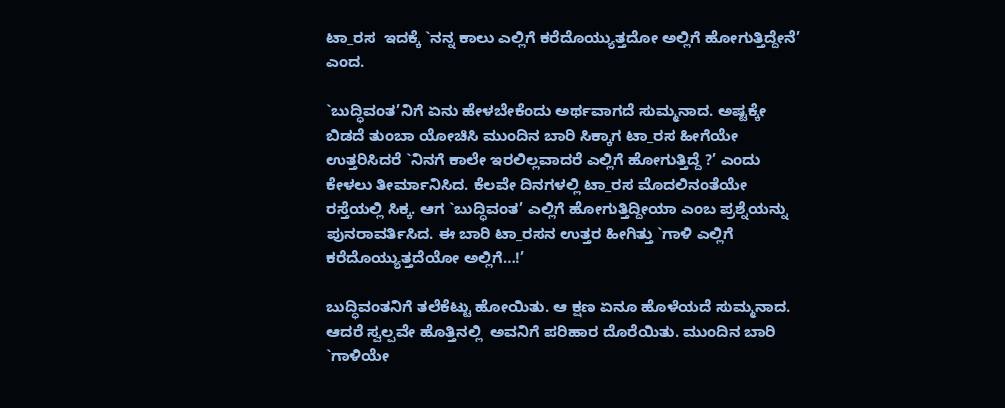ಟಾ_ರಸ  ಇದಕ್ಕೆ `ನನ್ನ ಕಾಲು ಎಲ್ಲಿಗೆ ಕರೆದೊಯ್ಯುತ್ತದೋ ಅಲ್ಲಿಗೆ ಹೋಗುತ್ತಿದ್ದೇನೆ’ ಎಂದ.

`ಬುದ್ಧಿವಂತ’ನಿಗೆ ಏನು ಹೇಳಬೇಕೆಂದು ಅರ್ಥವಾಗದೆ ಸುಮ್ಮನಾದ. ಅಷ್ಟಕ್ಕೇ ಬಿಡದೆ ತುಂಬಾ ಯೋಚಿಸಿ ಮುಂದಿನ ಬಾರಿ ಸಿಕ್ಕಾಗ ಟಾ_ರಸ ಹೀಗೆಯೇ ಉತ್ತರಿಸಿದರೆ `ನಿನಗೆ ಕಾಲೇ ಇರಲಿಲ್ಲವಾದರೆ ಎಲ್ಲಿಗೆ ಹೋಗುತ್ತಿದ್ದೆ ?’ ಎಂದು ಕೇಳಲು ತೀರ್ಮಾನಿಸಿದ. ಕೆಲವೇ ದಿನಗಳಲ್ಲಿ ಟಾ_ರಸ ಮೊದಲಿನಂತೆಯೇ ರಸ್ತೆಯಲ್ಲಿ ಸಿಕ್ಕ. ಆಗ `ಬುದ್ಧಿವಂತ’ ಎಲ್ಲಿಗೆ ಹೋಗುತ್ತಿದ್ದೀಯಾ ಎಂಬ ಪ್ರಶ್ನೆಯನ್ನು ಪುನರಾವರ್ತಿಸಿದ. ಈ ಬಾರಿ ಟಾ_ರಸನ ಉತ್ತರ ಹೀಗಿತ್ತು `ಗಾಳಿ ಎಲ್ಲಿಗೆ ಕರೆದೊಯ್ಯುತ್ತದೆಯೋ ಅಲ್ಲಿಗೆ…!’

ಬುದ್ಧಿವಂತನಿಗೆ ತಲೆಕೆಟ್ಟು ಹೋಯಿತು. ಆ ಕ್ಷಣ ಏನೂ ಹೊಳೆಯದೆ ಸುಮ್ಮನಾದ. ಆದರೆ ಸ್ವಲ್ಪವೇ ಹೊತ್ತಿನಲ್ಲಿ  ಅವನಿಗೆ ಪರಿಹಾರ ದೊರೆಯಿತು. ಮುಂದಿನ ಬಾರಿ `ಗಾಳಿಯೇ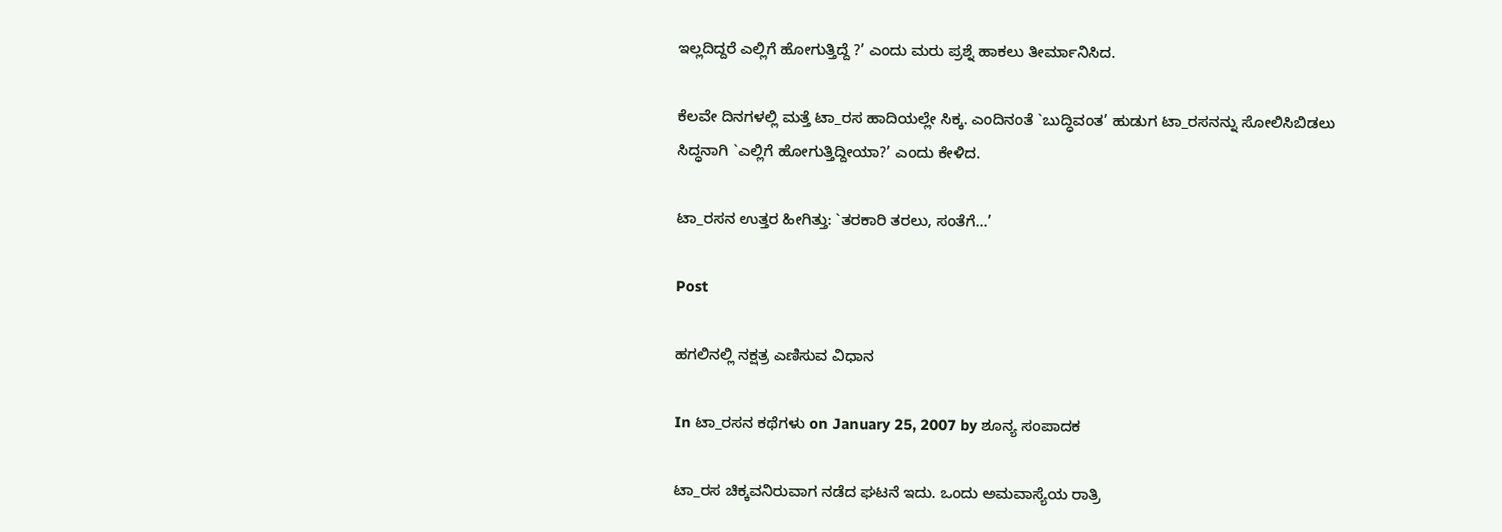ಇಲ್ಲದಿದ್ದರೆ ಎಲ್ಲಿಗೆ ಹೋಗುತ್ತಿದ್ದೆ ?’ ಎಂದು ಮರು ಪ್ರಶ್ನೆ ಹಾಕಲು ತೀರ್ಮಾನಿಸಿದ.

ಕೆಲವೇ ದಿನಗಳಲ್ಲಿ ಮತ್ತೆ ಟಾ_ರಸ ಹಾದಿಯಲ್ಲೇ ಸಿಕ್ಕ. ಎಂದಿನಂತೆ `ಬುದ್ಧಿವಂತ’ ಹುಡುಗ ಟಾ_ರಸನನ್ನು ಸೋಲಿಸಿಬಿಡಲು ಸಿದ್ಧನಾಗಿ `ಎಲ್ಲಿಗೆ ಹೋಗುತ್ತಿದ್ದೀಯಾ?’ ಎಂದು ಕೇಳಿದ.

ಟಾ_ರಸನ ಉತ್ತರ ಹೀಗಿತ್ತು: `ತರಕಾರಿ ತರಲು, ಸಂತೆಗೆ…’

Post

ಹಗಲಿನಲ್ಲಿ ನಕ್ಷತ್ರ ಎಣಿಸುವ ವಿಧಾನ

In ಟಾ_ರಸನ ಕಥೆಗಳು on January 25, 2007 by ಶೂನ್ಯ ಸಂಪಾದಕ

ಟಾ_ರಸ ಚಿಕ್ಕವನಿರುವಾಗ ನಡೆದ ಘಟನೆ ಇದು. ಒಂದು ಅಮವಾಸ್ಯೆಯ ರಾತ್ರಿ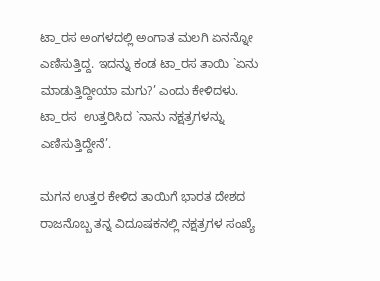ಟಾ_ರಸ ಅಂಗಳದಲ್ಲಿ ಅಂಗಾತ ಮಲಗಿ ಏನನ್ನೋ ಎಣಿಸುತ್ತಿದ್ದ. ಇದನ್ನು ಕಂಡ ಟಾ_ರಸ ತಾಯಿ `ಏನು ಮಾಡುತ್ತಿದ್ದೀಯಾ ಮಗು?’ ಎಂದು ಕೇಳಿದಳು. ಟಾ_ರಸ  ಉತ್ತರಿಸಿದ `ನಾನು ನಕ್ಷತ್ರಗಳನ್ನು ಎಣಿಸುತ್ತಿದ್ದೇನೆ’.

ಮಗನ ಉತ್ತರ ಕೇಳಿದ ತಾಯಿಗೆ ಭಾರತ ದೇಶದ ರಾಜನೊಬ್ಬ ತನ್ನ ವಿದೂಷಕನಲ್ಲಿ ನಕ್ಷತ್ರಗಳ ಸಂಖ್ಯೆ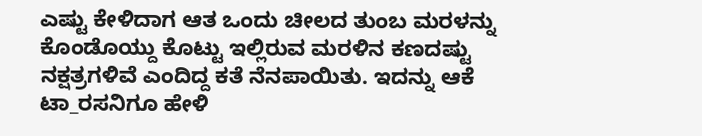ಎಷ್ಟು ಕೇಳಿದಾಗ ಆತ ಒಂದು ಚೀಲದ ತುಂಬ ಮರಳನ್ನು ಕೊಂಡೊಯ್ದು ಕೊಟ್ಟು ಇಲ್ಲಿರುವ ಮರಳಿನ ಕಣದಷ್ಟು ನಕ್ಷತ್ರಗಳಿವೆ ಎಂದಿದ್ದ ಕತೆ ನೆನಪಾಯಿತು. ಇದನ್ನು ಆಕೆ ಟಾ_ರಸನಿಗೂ ಹೇಳಿ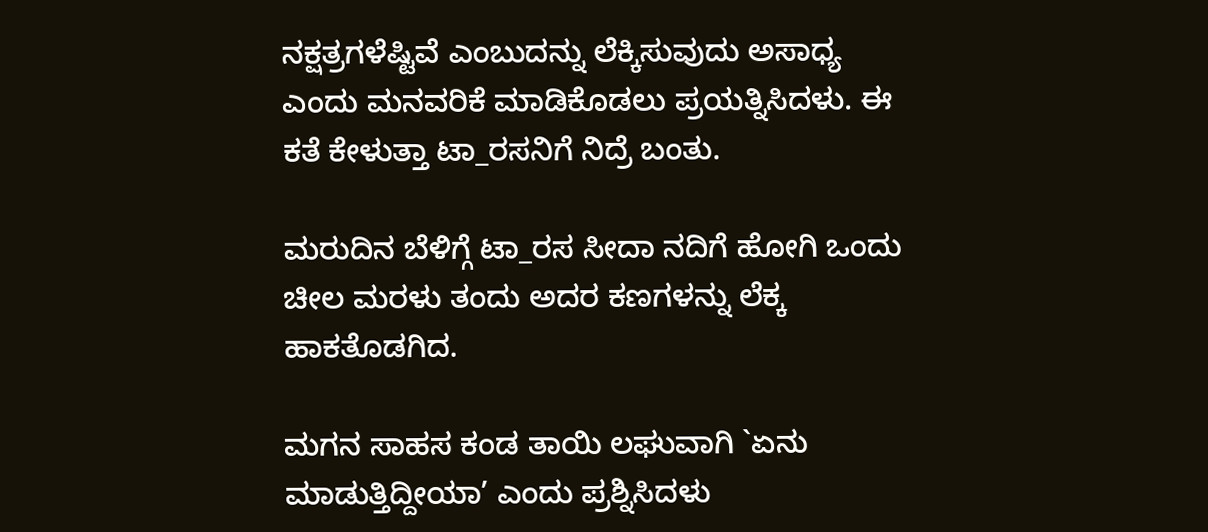ನಕ್ಷತ್ರಗಳೆಷ್ಟಿವೆ ಎಂಬುದನ್ನು ಲೆಕ್ಕಿಸುವುದು ಅಸಾಧ್ಯ ಎಂದು ಮನವರಿಕೆ ಮಾಡಿಕೊಡಲು ಪ್ರಯತ್ನಿಸಿದಳು. ಈ ಕತೆ ಕೇಳುತ್ತಾ ಟಾ_ರಸನಿಗೆ ನಿದ್ರೆ ಬಂತು.

ಮರುದಿನ ಬೆಳಿಗ್ಗೆ ಟಾ_ರಸ ಸೀದಾ ನದಿಗೆ ಹೋಗಿ ಒಂದು ಚೀಲ ಮರಳು ತಂದು ಅದರ ಕಣಗಳನ್ನು ಲೆಕ್ಕ ಹಾಕತೊಡಗಿದ.

ಮಗನ ಸಾಹಸ ಕಂಡ ತಾಯಿ ಲಘುವಾಗಿ `ಏನು ಮಾಡುತ್ತಿದ್ದೀಯಾ’ ಎಂದು ಪ್ರಶ್ನಿಸಿದಳು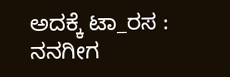ಅದಕ್ಕೆ ಟಾ_ರಸ : ನನಗೀಗ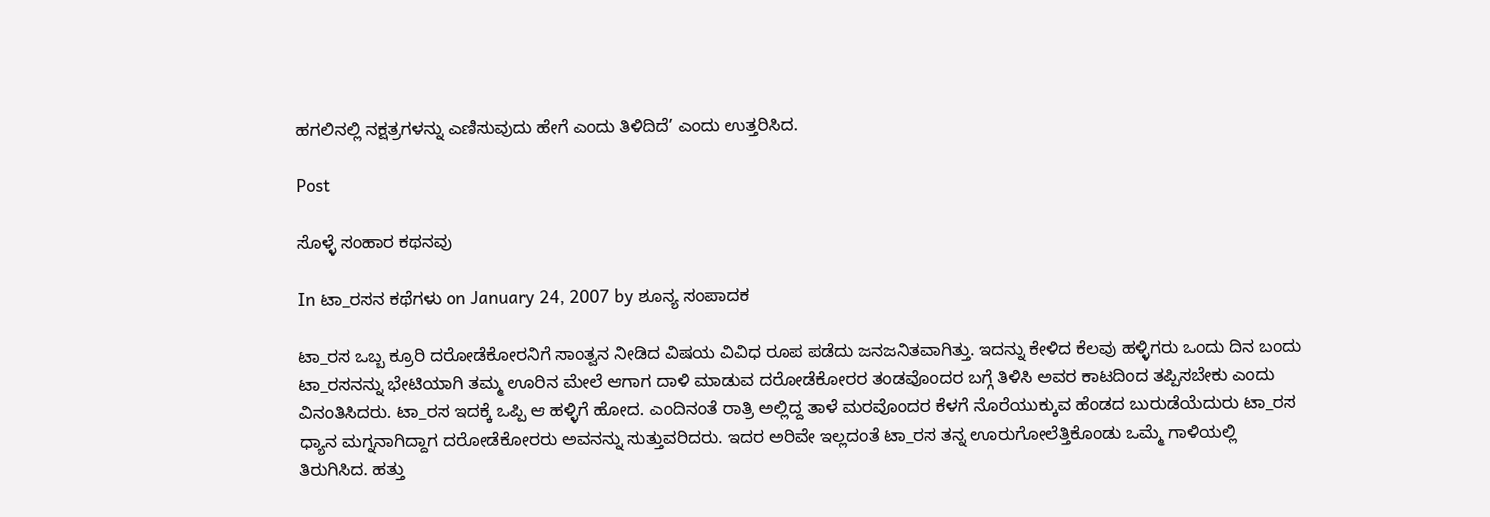ಹಗಲಿನಲ್ಲಿ ನಕ್ಷತ್ರಗಳನ್ನು ಎಣಿಸುವುದು ಹೇಗೆ ಎಂದು ತಿಳಿದಿದೆ’ ಎಂದು ಉತ್ತರಿಸಿದ.

Post

ಸೊಳ್ಳೆ ಸಂಹಾರ ಕಥನವು

In ಟಾ_ರಸನ ಕಥೆಗಳು on January 24, 2007 by ಶೂನ್ಯ ಸಂಪಾದಕ

ಟಾ_ರಸ ಒಬ್ಬ ಕ್ರೂರಿ ದರೋಡೆಕೋರನಿಗೆ ಸಾಂತ್ವನ ನೀಡಿದ ವಿಷಯ ವಿವಿಧ ರೂಪ ಪಡೆದು ಜನಜನಿತವಾಗಿತ್ತು. ಇದನ್ನು ಕೇಳಿದ ಕೆಲವು ಹಳ್ಳಿಗರು ಒಂದು ದಿನ ಬಂದು ಟಾ_ರಸನನ್ನು ಭೇಟಿಯಾಗಿ ತಮ್ಮ ಊರಿನ ಮೇಲೆ ಆಗಾಗ ದಾಳಿ ಮಾಡುವ ದರೋಡೆಕೋರರ ತಂಡವೊಂದರ ಬಗ್ಗೆ ತಿಳಿಸಿ ಅವರ ಕಾಟದಿಂದ ತಪ್ಪಿಸಬೇಕು ಎಂದು ವಿನಂತಿಸಿದರು. ಟಾ_ರಸ ಇದಕ್ಕೆ ಒಪ್ಪಿ ಆ ಹಳ್ಳಿಗೆ ಹೋದ. ಎಂದಿನಂತೆ ರಾತ್ರಿ ಅಲ್ಲಿದ್ದ ತಾಳೆ ಮರವೊಂದರ ಕೆಳಗೆ ನೊರೆಯುಕ್ಕುವ ಹೆಂಡದ ಬುರುಡೆಯೆದುರು ಟಾ_ರಸ ಧ್ಯಾನ ಮಗ್ನನಾಗಿದ್ದಾಗ ದರೋಡೆಕೋರರು ಅವನನ್ನು ಸುತ್ತುವರಿದರು. ಇದರ ಅರಿವೇ ಇಲ್ಲದಂತೆ ಟಾ_ರಸ ತನ್ನ ಊರುಗೋಲೆತ್ತಿಕೊಂಡು ಒಮ್ಮೆ ಗಾಳಿಯಲ್ಲಿ ತಿರುಗಿಸಿದ. ಹತ್ತು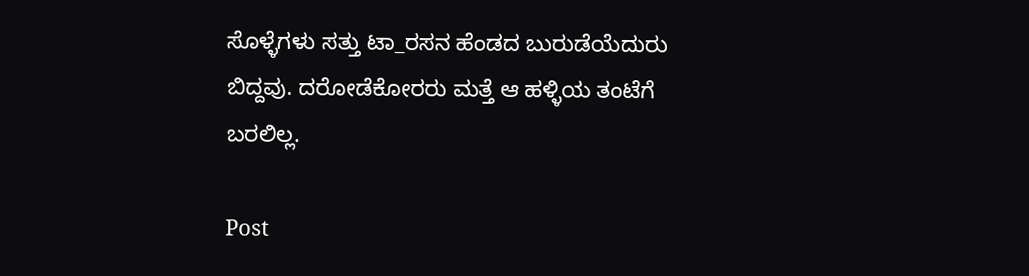ಸೊಳ್ಳೆಗಳು ಸತ್ತು ಟಾ_ರಸನ ಹೆಂಡದ ಬುರುಡೆಯೆದುರು ಬಿದ್ದವು. ದರೋಡೆಕೋರರು ಮತ್ತೆ ಆ ಹಳ್ಳಿಯ ತಂಟೆಗೆ ಬರಲಿಲ್ಲ.

Post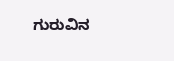ಗುರುವಿನ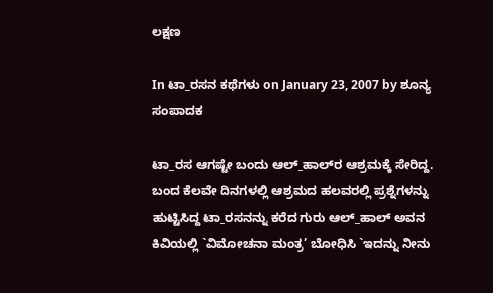ಲಕ್ಷಣ

In ಟಾ_ರಸನ ಕಥೆಗಳು on January 23, 2007 by ಶೂನ್ಯ ಸಂಪಾದಕ

ಟಾ_ರಸ ಆಗಷ್ಟೇ ಬಂದು ಆಲ್‌_ಹಾಲ್‌ರ ಆಶ್ರಮಕ್ಕೆ ಸೇರಿದ್ದ. ಬಂದ ಕೆಲವೇ ದಿನಗಳಲ್ಲಿ ಆಶ್ರಮದ ಹಲವರಲ್ಲಿ ಪ್ರಶ್ನೆಗಳನ್ನು ಹುಟ್ಟಿಸಿದ್ದ ಟಾ_ರಸನನ್ನು ಕರೆದ ಗುರು ಆಲ್‌_ಹಾಲ್‌ ಅವನ ಕಿವಿಯಲ್ಲಿ `ವಿಮೋಚನಾ ಮಂತ್ರ’ ಬೋಧಿಸಿ `ಇದನ್ನು ನೀನು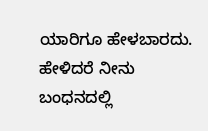ಯಾರಿಗೂ ಹೇಳಬಾರದು. ಹೇಳಿದರೆ ನೀನು ಬಂಧನದಲ್ಲಿ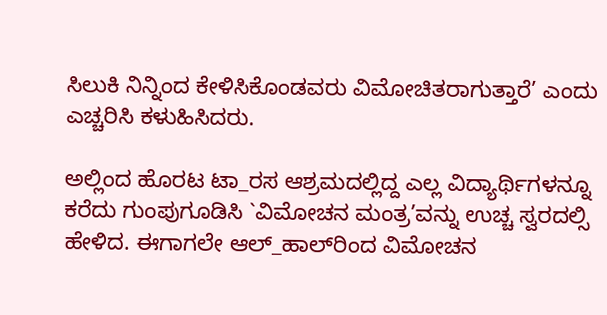ಸಿಲುಕಿ ನಿನ್ನಿಂದ ಕೇಳಿಸಿಕೊಂಡವರು ವಿಮೋಚಿತರಾಗುತ್ತಾರೆ’ ಎಂದು ಎಚ್ಚರಿಸಿ ಕಳುಹಿಸಿದರು.

ಅಲ್ಲಿಂದ ಹೊರಟ ಟಾ_ರಸ ಆಶ್ರಮದಲ್ಲಿದ್ದ ಎಲ್ಲ ವಿದ್ಯಾರ್ಥಿಗಳನ್ನೂ ಕರೆದು ಗುಂಪುಗೂಡಿಸಿ `ವಿಮೋಚನ ಮಂತ್ರ’ವನ್ನು ಉಚ್ಚ ಸ್ವರದಲ್ಸಿ ಹೇಳಿದ. ಈಗಾಗಲೇ ಆಲ್‌_ಹಾಲ್‌ರಿಂದ ವಿಮೋಚನ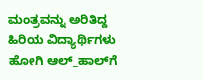ಮಂತ್ರವನ್ನು ಅರಿತಿದ್ದ ಹಿರಿಯ ವಿದ್ಯಾರ್ಥಿಗಳು  ಹೋಗಿ ಆಲ್‌_ಹಾಲ್‌ಗೆ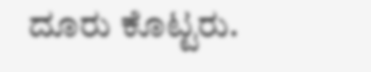ದೂರು ಕೊಟ್ಟರು.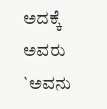ಅದಕ್ಕೆ ಅವರು  `ಅವನು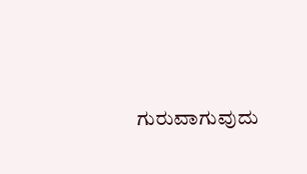ಗುರುವಾಗುವುದು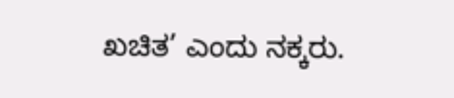ಖಚಿತ’ ಎಂದು ನಕ್ಕರು.